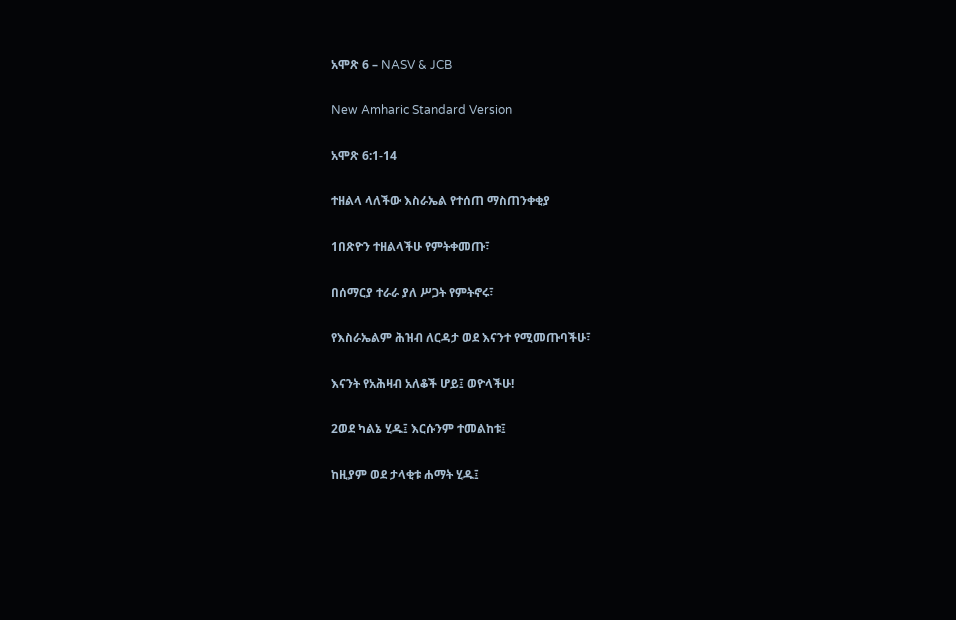አሞጽ 6 – NASV & JCB

New Amharic Standard Version

አሞጽ 6:1-14

ተዘልላ ላለችው እስራኤል የተሰጠ ማስጠንቀቂያ

1በጽዮን ተዘልላችሁ የምትቀመጡ፣

በሰማርያ ተራራ ያለ ሥጋት የምትኖሩ፣

የእስራኤልም ሕዝብ ለርዳታ ወደ እናንተ የሚመጡባችሁ፣

እናንት የአሕዛብ አለቆች ሆይ፤ ወዮላችሁ!

2ወደ ካልኔ ሂዱ፤ እርሱንም ተመልከቱ፤

ከዚያም ወደ ታላቂቱ ሐማት ሂዱ፤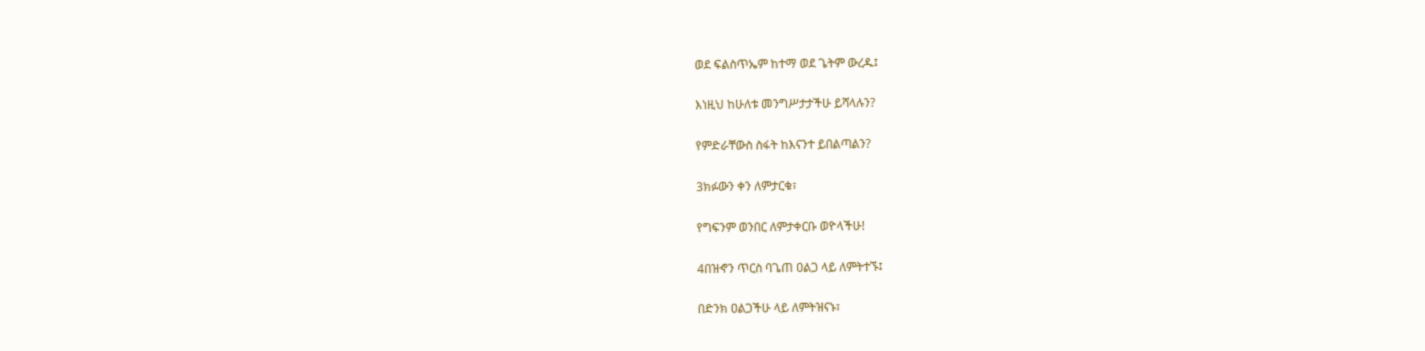ወደ ፍልስጥኤም ከተማ ወደ ጌትም ውረዱ፤

እነዚህ ከሁለቱ መንግሥታታችሁ ይሻላሉን?

የምድራቸውስ ስፋት ከእናንተ ይበልጣልን?

3ክፉውን ቀን ለምታርቁ፣

የግፍንም ወንበር ለምታቀርቡ ወዮላችሁ!

4በዝኆን ጥርስ ባጌጠ ዐልጋ ላይ ለምትተኙ፤

በድንክ ዐልጋችሁ ላይ ለምትዝናኑ፣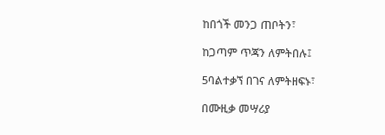ከበጎች መንጋ ጠቦትን፣

ከጋጣም ጥጃን ለምትበሉ፤

5ባልተቃኘ በገና ለምትዘፍኑ፣

በሙዚቃ መሣሪያ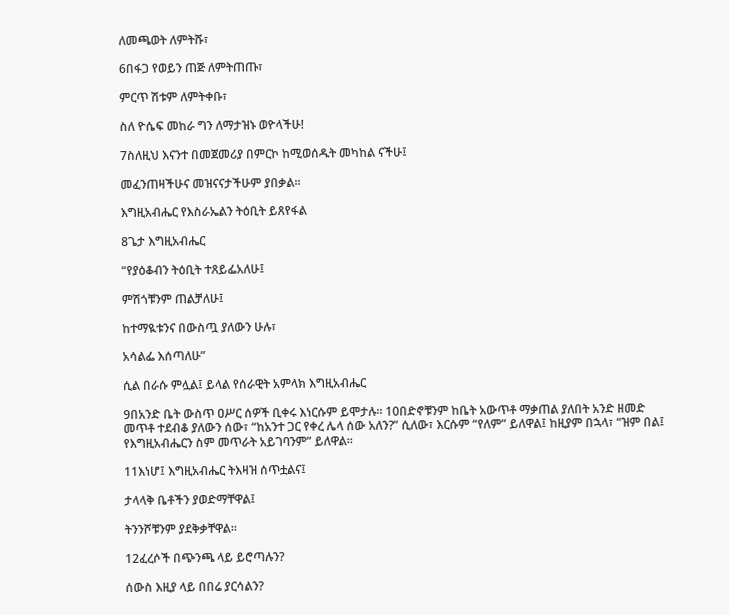ለመጫወት ለምትሹ፣

6በፋጋ የወይን ጠጅ ለምትጠጡ፣

ምርጥ ሽቱም ለምትቀቡ፣

ስለ ዮሴፍ መከራ ግን ለማታዝኑ ወዮላችሁ!

7ስለዚህ እናንተ በመጀመሪያ በምርኮ ከሚወሰዱት መካከል ናችሁ፤

መፈንጠዛችሁና መዝናናታችሁም ያበቃል።

እግዚአብሔር የእስራኤልን ትዕቢት ይጸየፋል

8ጌታ እግዚአብሔር

“የያዕቆብን ትዕቢት ተጸይፌአለሁ፤

ምሽጎቹንም ጠልቻለሁ፤

ከተማዪቱንና በውስጧ ያለውን ሁሉ፣

አሳልፌ እሰጣለሁ”

ሲል በራሱ ምሏል፤ ይላል የሰራዊት አምላክ እግዚአብሔር

9በአንድ ቤት ውስጥ ዐሥር ሰዎች ቢቀሩ እነርሱም ይሞታሉ። 10በድኖቹንም ከቤት አውጥቶ ማቃጠል ያለበት አንድ ዘመድ መጥቶ ተደብቆ ያለውን ሰው፣ “ከአንተ ጋር የቀረ ሌላ ሰው አለን?” ሲለው፣ እርሱም “የለም” ይለዋል፤ ከዚያም በኋላ፣ “ዝም በል፤ የእግዚአብሔርን ስም መጥራት አይገባንም” ይለዋል።

11እነሆ፤ እግዚአብሔር ትእዛዝ ሰጥቷልና፤

ታላላቅ ቤቶችን ያወድማቸዋል፤

ትንንሾቹንም ያደቅቃቸዋል።

12ፈረሶች በጭንጫ ላይ ይሮጣሉን?

ሰውስ እዚያ ላይ በበሬ ያርሳልን?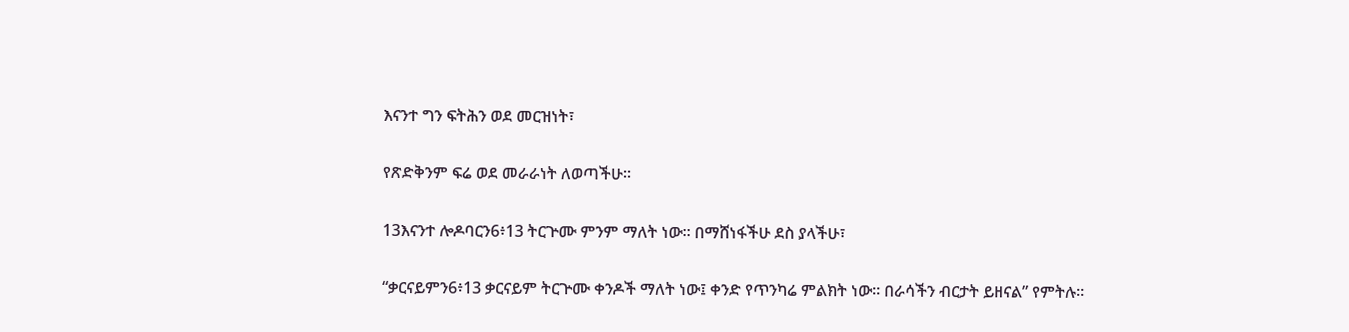እናንተ ግን ፍትሕን ወደ መርዝነት፣

የጽድቅንም ፍሬ ወደ መራራነት ለወጣችሁ።

13እናንተ ሎዶባርን6፥13 ትርጕሙ ምንም ማለት ነው። በማሸነፋችሁ ደስ ያላችሁ፣

“ቃርናይምን6፥13 ቃርናይም ትርጕሙ ቀንዶች ማለት ነው፤ ቀንድ የጥንካሬ ምልክት ነው። በራሳችን ብርታት ይዘናል” የምትሉ።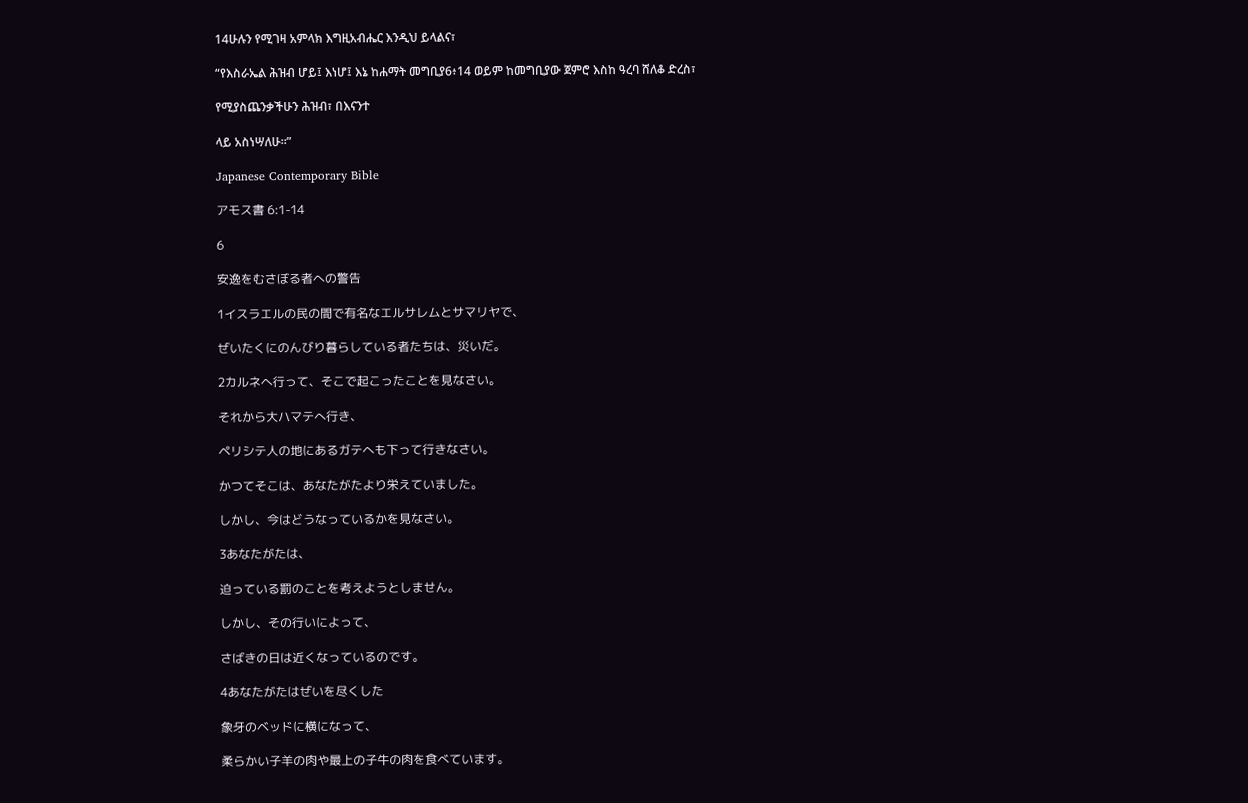14ሁሉን የሚገዛ አምላክ እግዚአብሔር እንዲህ ይላልና፣

“የእስራኤል ሕዝብ ሆይ፤ እነሆ፤ እኔ ከሐማት መግቢያ6፥14 ወይም ከመግቢያው ጀምሮ እስከ ዓረባ ሸለቆ ድረስ፣

የሚያስጨንቃችሁን ሕዝብ፣ በእናንተ

ላይ አስነሣለሁ።”

Japanese Contemporary Bible

アモス書 6:1-14

6

安逸をむさぼる者への警告

1イスラエルの民の間で有名なエルサレムとサマリヤで、

ぜいたくにのんびり暮らしている者たちは、災いだ。

2カルネへ行って、そこで起こったことを見なさい。

それから大ハマテへ行き、

ペリシテ人の地にあるガテへも下って行きなさい。

かつてそこは、あなたがたより栄えていました。

しかし、今はどうなっているかを見なさい。

3あなたがたは、

迫っている罰のことを考えようとしません。

しかし、その行いによって、

さばきの日は近くなっているのです。

4あなたがたはぜいを尽くした

象牙のベッドに横になって、

柔らかい子羊の肉や最上の子牛の肉を食べています。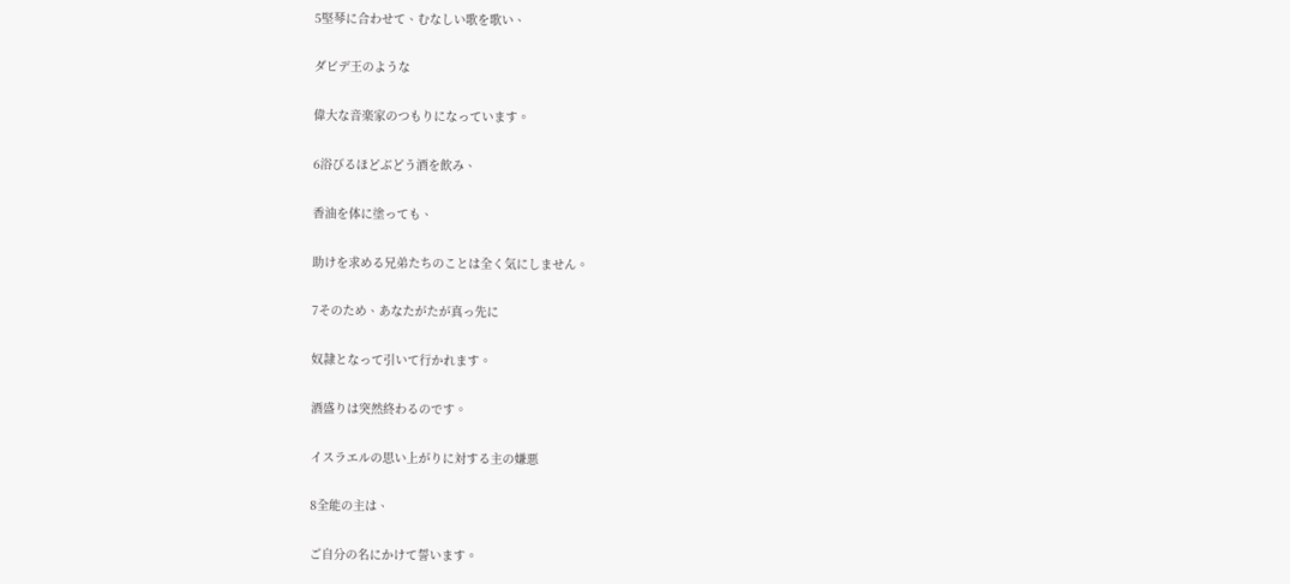5堅琴に合わせて、むなしい歌を歌い、

ダビデ王のような

偉大な音楽家のつもりになっています。

6浴びるほどぶどう酒を飲み、

香油を体に塗っても、

助けを求める兄弟たちのことは全く気にしません。

7そのため、あなたがたが真っ先に

奴隷となって引いて行かれます。

酒盛りは突然終わるのです。

イスラエルの思い上がりに対する主の嫌悪

8全能の主は、

ご自分の名にかけて誓います。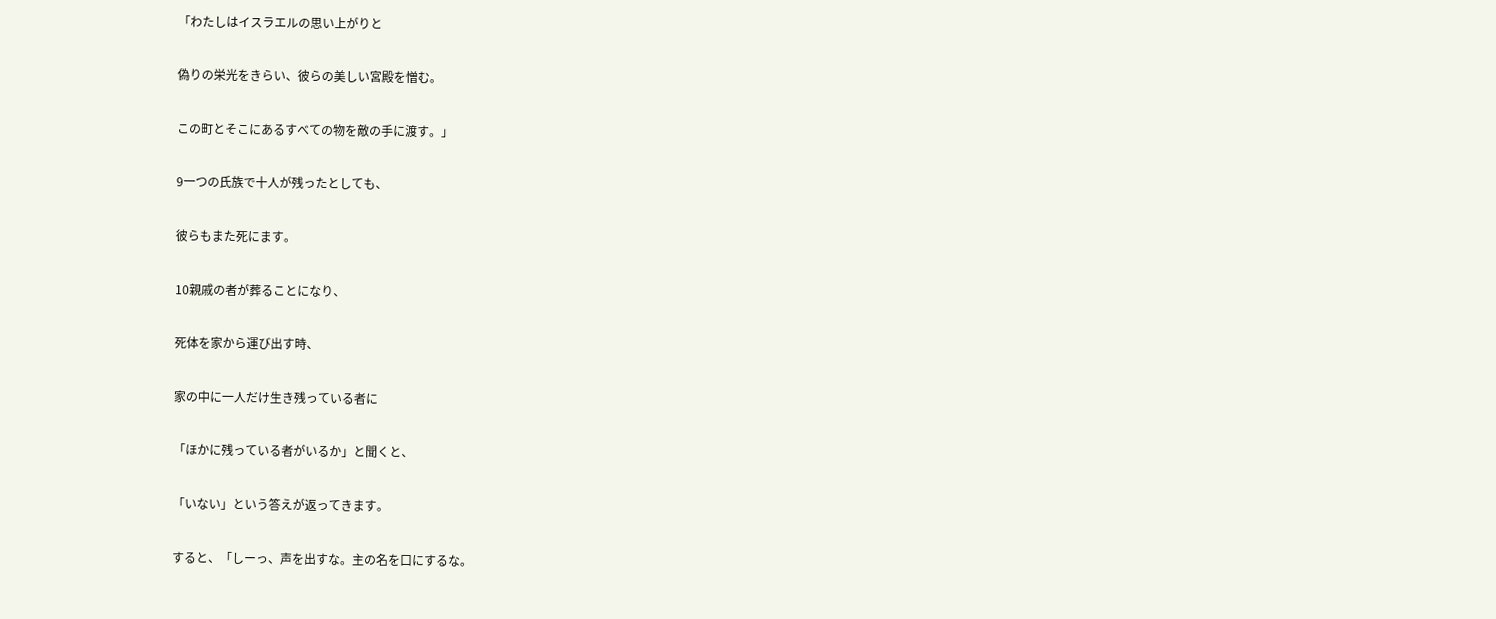「わたしはイスラエルの思い上がりと

偽りの栄光をきらい、彼らの美しい宮殿を憎む。

この町とそこにあるすべての物を敵の手に渡す。」

9一つの氏族で十人が残ったとしても、

彼らもまた死にます。

10親戚の者が葬ることになり、

死体を家から運び出す時、

家の中に一人だけ生き残っている者に

「ほかに残っている者がいるか」と聞くと、

「いない」という答えが返ってきます。

すると、「しーっ、声を出すな。主の名を口にするな。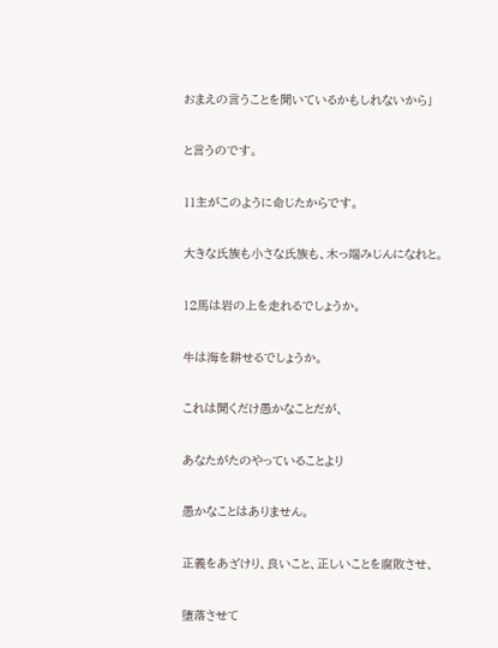おまえの言うことを聞いているかもしれないから」

と言うのです。

11主がこのように命じたからです。

大きな氏族も小さな氏族も、木っ端みじんになれと。

12馬は岩の上を走れるでしょうか。

牛は海を耕せるでしょうか。

これは聞くだけ愚かなことだが、

あなたがたのやっていることより

愚かなことはありません。

正義をあざけり、良いこと、正しいことを腐敗させ、

堕落させて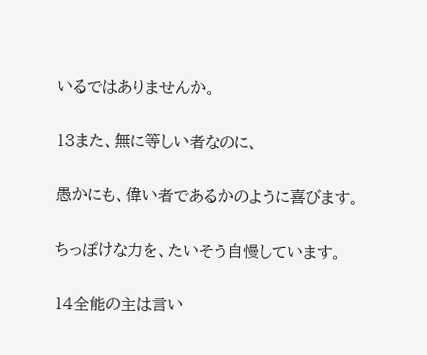いるではありませんか。

13また、無に等しい者なのに、

愚かにも、偉い者であるかのように喜びます。

ちっぽけな力を、たいそう自慢しています。

14全能の主は言い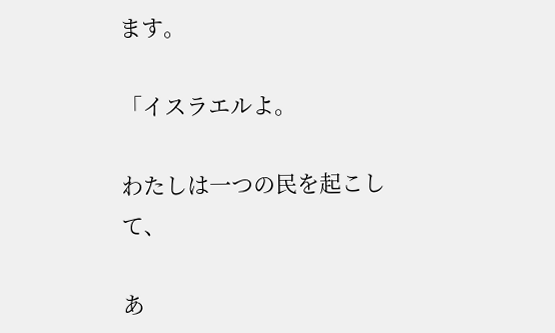ます。

「イスラエルよ。

わたしは一つの民を起こして、

あ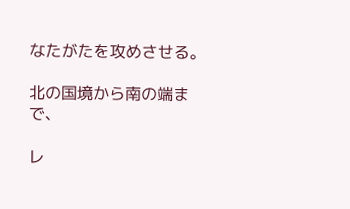なたがたを攻めさせる。

北の国境から南の端まで、

レ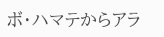ボ・ハマテからアラ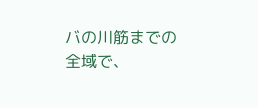バの川筋までの全域で、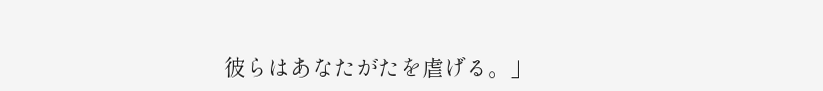彼らはあなたがたを虐げる。」